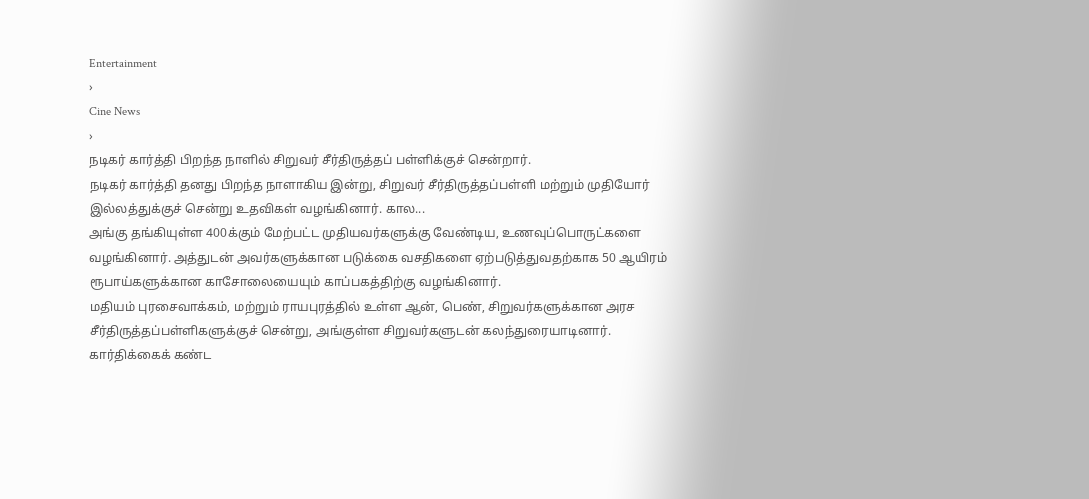Entertainment
›
Cine News
›
நடிகர் கார்த்தி பிறந்த நாளில் சிறுவர் சீர்திருத்தப் பள்ளிக்குச் சென்றார்.
நடிகர் கார்த்தி தனது பிறந்த நாளாகிய இன்று, சிறுவர் சீர்திருத்தப்பள்ளி மற்றும் முதியோர் இல்லத்துக்குச் சென்று உதவிகள் வழங்கினார். கால...
அங்கு தங்கியுள்ள 400க்கும் மேற்பட்ட முதியவர்களுக்கு வேண்டிய, உணவுப்பொருட்களை வழங்கினார். அத்துடன் அவர்களுக்கான படுக்கை வசதிகளை ஏற்படுத்துவதற்காக 50 ஆயிரம் ரூபாய்களுக்கான காசோலையையும் காப்பகத்திற்கு வழங்கினார்.
மதியம் புரசைவாக்கம், மற்றும் ராயபுரத்தில் உள்ள ஆன், பெண், சிறுவர்களுக்கான அரச சீர்திருத்தப்பள்ளிகளுக்குச் சென்று, அங்குள்ள சிறுவர்களுடன் கலந்துரையாடினார். கார்திக்கைக் கண்ட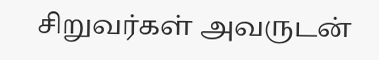சிறுவர்கள் அவருடன்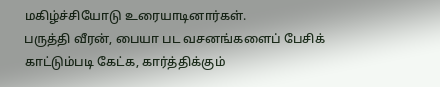மகிழ்ச்சியோடு உரையாடினார்கள்.
பருத்தி வீரன், பையா பட வசனங்களைப் பேசிக் காட்டும்படி கேட்க, கார்த்திக்கும்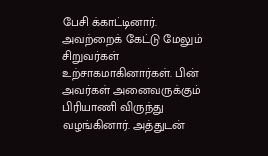பேசி க்காட்டினார். அவற்றைக் கேட்டு மேலும் சிறுவர்கள் உற்சாகமாகினார்கள். பின் அவர்கள் அனைவருக்கும் பிரியாணி விருந்து வழங்கினார். அத்துடன்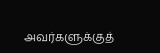அவர்களுக்குத்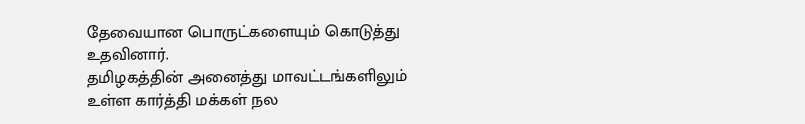தேவையான பொருட்களையும் கொடுத்து உதவினார்.
தமிழகத்தின் அனைத்து மாவட்டங்களிலும் உள்ள கார்த்தி மக்கள் நல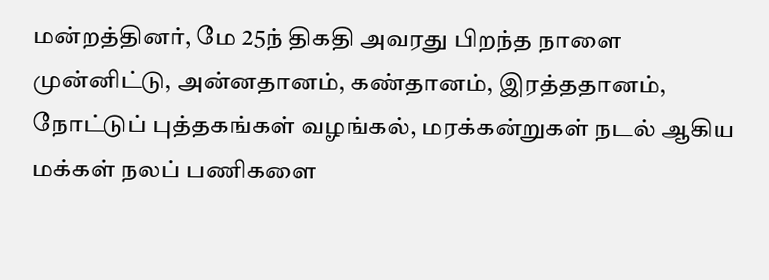மன்றத்தினர், மே 25ந் திகதி அவரது பிறந்த நாளை முன்னிட்டு, அன்னதானம், கண்தானம், இரத்ததானம், நோட்டுப் புத்தகங்கள் வழங்கல், மரக்கன்றுகள் நடல் ஆகிய மக்கள் நலப் பணிகளை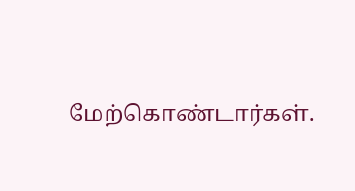மேற்கொண்டார்கள்.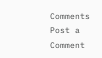Comments
Post a Comment